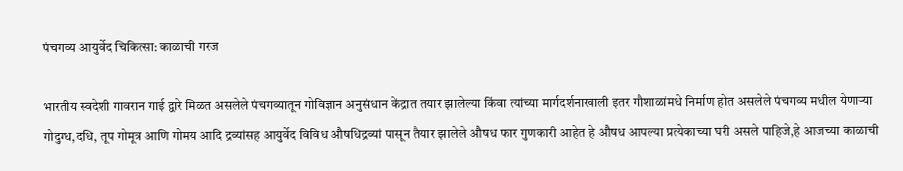पंचगव्य आयुर्वेद चिकित्सा: काळाची गरज

भारतीय स्वदेशी गावरान गाई द्वारे मिळत असलेले पंचगव्यातून गोविज्ञान अनुसंधान केंद्रात तयार झालेल्या किंवा त्यांच्या मार्गदर्शनाखाली इतर गौशाळांमधे निर्माण होत असलेले पंचगव्य मधील येणाऱ्या गोदुग्ध,दधि, तूप गोमूत्र आणि गोमय आदि द्रव्यांसह आयुर्वेद विविध औषधिद्रव्यां पासून तैयार झालेले औषध फार गुणकारी आहेत हे औषध आपल्या प्रत्येकाच्या घरी असले पाहिजे,हे आजच्या काळाची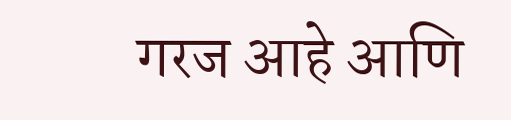गरज आहे आणि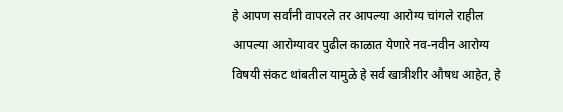हे आपण सर्वांनी वापरले तर आपल्या आरोग्य चांगले राहील आपल्या आरोग्यावर पुढील काळात येणारे नव-नवीन आरोग्य विषयी संकट थांबतील यामुळे हे सर्व खात्रीशीर औषध आहेत, हे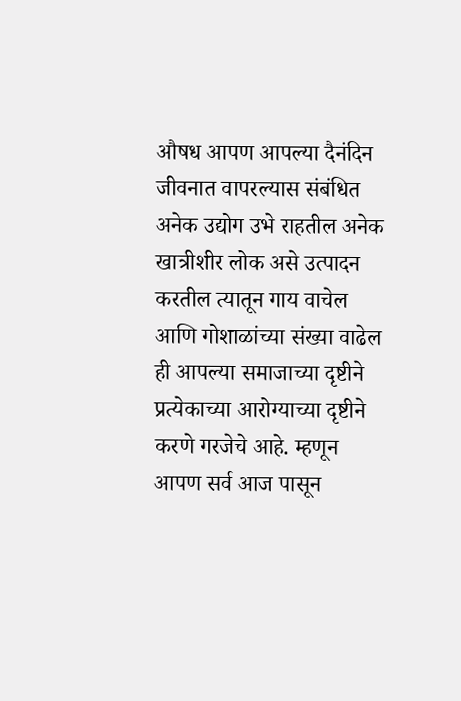औषध आपण आपल्या दैनंदिन जीवनात वापरल्यास संबंधित अनेक उद्योग उभे राहतील अनेक खात्रीशीर लोक असे उत्पादन करतील त्यातून गाय वाचेल आणि गोशाळांच्या संख्या वाढेल ही आपल्या समाजाच्या दृष्टीने प्रत्येकाच्या आरोग्याच्या दृष्टीने करणे गरजेचे आहे. म्हणून आपण सर्व आज पासून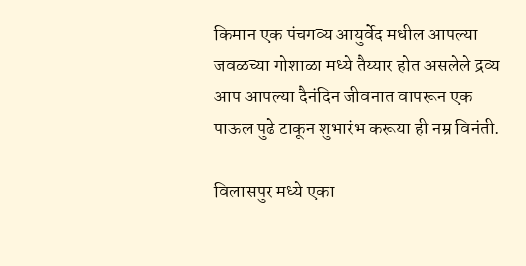किमान एक पंचगव्य आयुर्वेद मधील आपल्या जवळच्या गोशाळा मध्ये तैय्यार होत असलेले द्रव्य आप आपल्या दैनंदिन जीवनात वापरून एक पाऊल पुढे टाकून शुभारंभ करूया ही नम्र विनंती.

विलासपुर मध्ये एका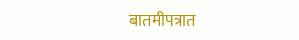बातमीपत्रात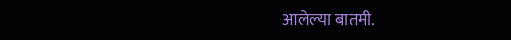आलेल्या बातमी.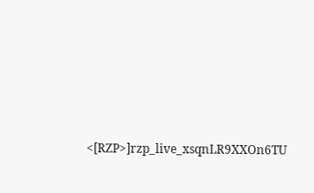<[RZP>]rzp_live_xsqnLR9XXOn6TU